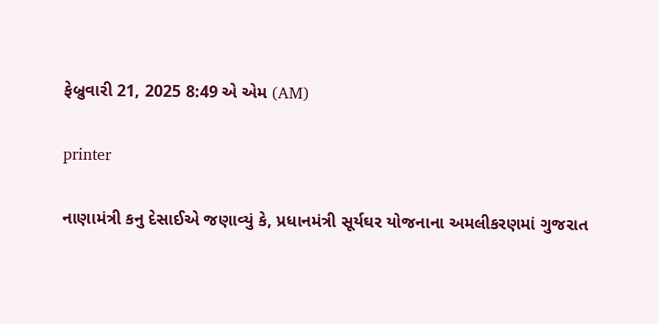ફેબ્રુવારી 21, 2025 8:49 એ એમ (AM)

printer

નાણામંત્રી કનુ દેસાઈએ જણાવ્યું કે, પ્રધાનમંત્રી સૂર્યઘર યોજનાના અમલીકરણમાં ગુજરાત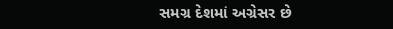સમગ્ર દેશમાં અગ્રેસર છે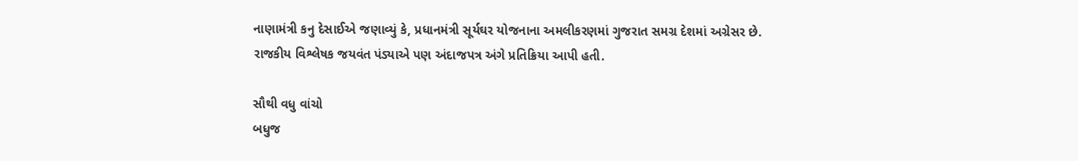નાણામંત્રી કનુ દેસાઈએ જણાવ્યું કે, પ્રધાનમંત્રી સૂર્યઘર યોજનાના અમલીકરણમાં ગુજરાત સમગ્ર દેશમાં અગ્રેસર છે.
રાજકીય વિશ્લેષક જયવંત પંડ્યાએ પણ અંદાજપત્ર અંગે પ્રતિક્રિયા આપી હતી.

સૌથી વધુ વાંચો
બધુજ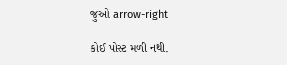જુઓ arrow-right

કોઈ પોસ્ટ મળી નથી.